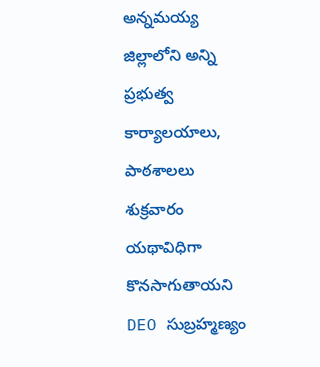అన్నమయ్య జిల్లాలోని అన్ని ప్రభుత్వ కార్యాలయాలు, పాఠశాలలు శుక్రవారం యథావిధిగా కొనసాగుతాయని DEO సుబ్రహ్మణ్యం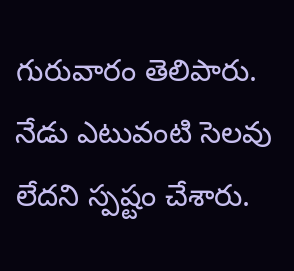గురువారం తెలిపారు. నేడు ఎటువంటి సెలవు లేదని స్పష్టం చేశారు.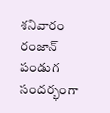శనివారం రంజాన్ పండుగ సందర్భంగా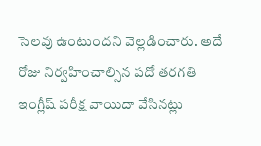సెలవు ఉంటుందని వెల్లడించారు. అదే రోజు నిర్వహించాల్సిన పదో తరగతి ఇంగ్లీష్ పరీక్ష వాయిదా వేసినట్లు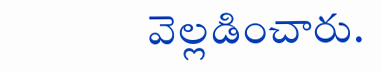వెల్లడించారు.